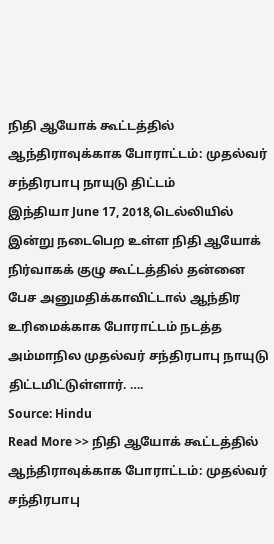நிதி ஆயோக் கூட்டத்தில் ஆந்திராவுக்காக போராட்டம்: முதல்வர் சந்திரபாபு நாயுடு திட்டம்
இந்தியா June 17, 2018,டெல்லியில் இன்று நடைபெற உள்ள நிதி ஆயோக் நிர்வாகக் குழு கூட்டத்தில் தன்னை பேச அனுமதிக்காவிட்டால் ஆந்திர உரிமைக்காக போராட்டம் நடத்த அம்மாநில முதல்வர் சந்திரபாபு நாயுடு திட்டமிட்டுள்ளார். ….
Source: Hindu
Read More >> நிதி ஆயோக் கூட்டத்தில் ஆந்திராவுக்காக போராட்டம்: முதல்வர் சந்திரபாபு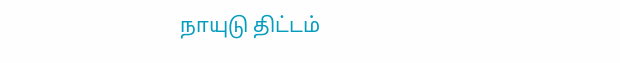நாயுடு திட்டம்